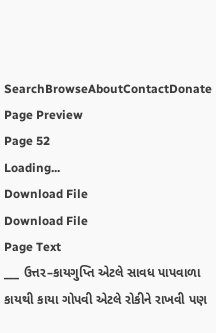SearchBrowseAboutContactDonate
Page Preview
Page 52
Loading...
Download File
Download File
Page Text
___ ઉત્તર–કાયગુપ્તિ એટલે સાવધ પાપવાળા કાયથી કાયા ગોપવી એટલે રોકીને રાખવી પણ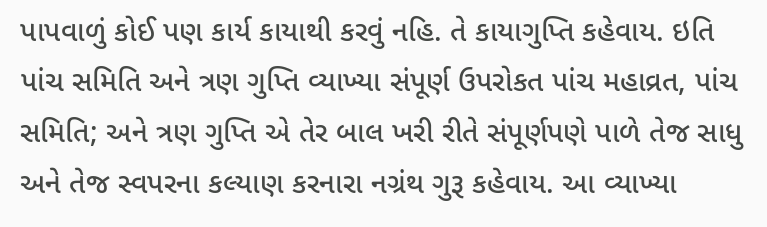પાપવાળું કોઈ પણ કાર્ય કાયાથી કરવું નહિ. તે કાયાગુપ્તિ કહેવાય. ઇતિ પાંચ સમિતિ અને ત્રણ ગુપ્તિ વ્યાખ્યા સંપૂર્ણ ઉપરોકત પાંચ મહાવ્રત, પાંચ સમિતિ; અને ત્રણ ગુપ્તિ એ તેર બાલ ખરી રીતે સંપૂર્ણપણે પાળે તેજ સાધુ અને તેજ સ્વપરના કલ્યાણ કરનારા નગ્રંથ ગુરૂ કહેવાય. આ વ્યાખ્યા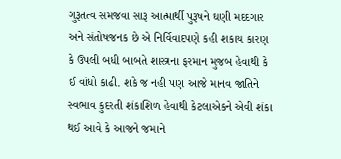ગુરૂતત્વ સમજવા સારૂ આત્માર્થી પુરૂષને ઘણી મદદગાર અને સંતોષજનક છે એ નિર્વિવાદપણે કહી શકાય કારણ કે ઉપલી બધી બાબતે શાસ્ત્રના ફરમાન મુજબ હેવાથી કે ઈ વાંધો કાઢી. શકે જ નહી પણ આજે માનવ જાતિને સ્વભાવ કુદરતી શંકાશિળ હેવાથી કેટલાએકને એવી શંકા થઈ આવે કે આજને જમાને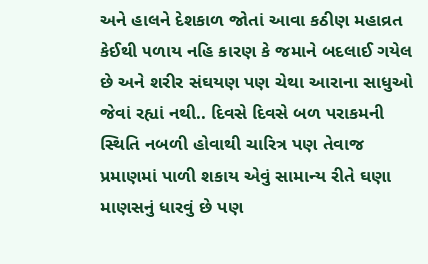અને હાલને દેશકાળ જોતાં આવા કઠીણ મહાવ્રત કેઈથી ૫ળાય નહિ કારણ કે જમાને બદલાઈ ગયેલ છે અને શરીર સંઘયણ પણ ચેથા આરાના સાધુઓ જેવાં રહ્યાં નથી.. દિવસે દિવસે બળ પરાકમની સ્થિતિ નબળી હોવાથી ચારિત્ર પણ તેવાજ પ્રમાણમાં પાળી શકાય એવું સામાન્ય રીતે ઘણા માણસનું ધારવું છે પણ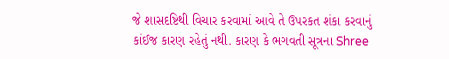જે શાસદષ્ટિથી વિચાર કરવામાં આવે તે ઉપરકત શંકા કરવાનું કાંઈજ કારણ રહેતું નથી. કારણ કે ભગવતી સૂત્રના Shree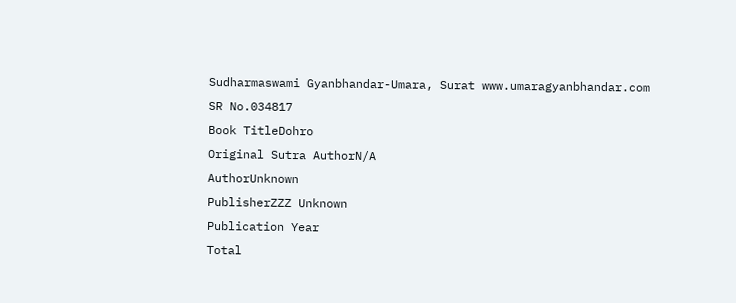Sudharmaswami Gyanbhandar-Umara, Surat www.umaragyanbhandar.com
SR No.034817
Book TitleDohro
Original Sutra AuthorN/A
AuthorUnknown
PublisherZZZ Unknown
Publication Year
Total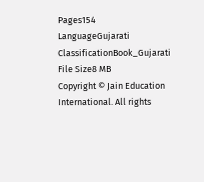Pages154
LanguageGujarati
ClassificationBook_Gujarati
File Size8 MB
Copyright © Jain Education International. All rights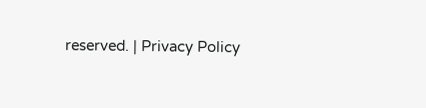reserved. | Privacy Policy